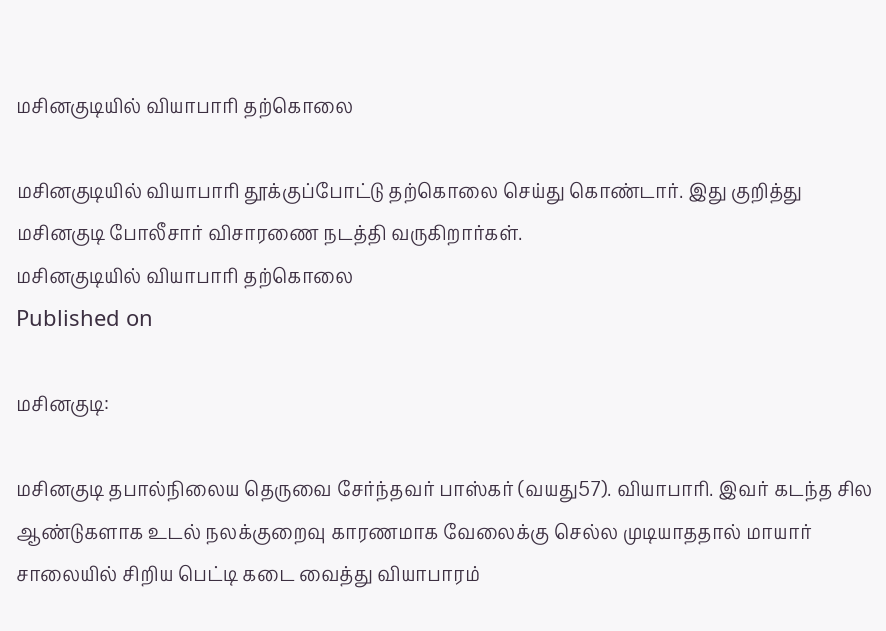மசினகுடியில் வியாபாரி தற்கொலை

மசினகுடியில் வியாபாரி தூக்குப்போட்டு தற்கொலை செய்து கொண்டார். இது குறித்து மசினகுடி போலீசார் விசாரணை நடத்தி வருகிறார்கள்.
மசினகுடியில் வியாபாரி தற்கொலை
Published on

மசினகுடி:

மசினகுடி தபால்நிலைய தெருவை சேர்ந்தவர் பாஸ்கர் (வயது57). வியாபாரி. இவர் கடந்த சில ஆண்டுகளாக உடல் நலக்குறைவு காரணமாக வேலைக்கு செல்ல முடியாததால் மாயார் சாலையில் சிறிய பெட்டி கடை வைத்து வியாபாரம்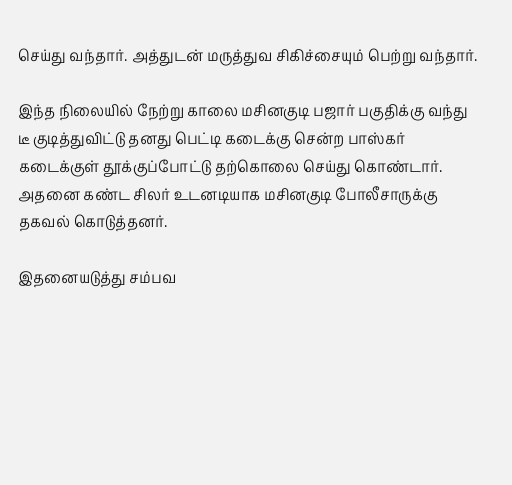செய்து வந்தார். அத்துடன் மருத்துவ சிகிச்சையும் பெற்று வந்தார்.

இந்த நிலையில் நேற்று காலை மசினகுடி பஜார் பகுதிக்கு வந்து டீ குடித்துவிட்டு தனது பெட்டி கடைக்கு சென்ற பாஸ்கர் கடைக்குள் தூக்குப்போட்டு தற்கொலை செய்து கொண்டார். அதனை கண்ட சிலர் உடனடியாக மசினகுடி போலீசாருக்கு தகவல் கொடுத்தனர்.

இதனையடுத்து சம்பவ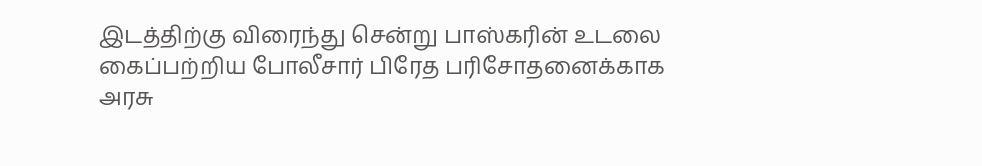இடத்திற்கு விரைந்து சென்று பாஸ்கரின் உடலை கைப்பற்றிய போலீசார் பிரேத பரிசோதனைக்காக அரசு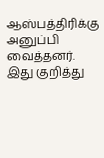ஆஸ்பத்திரிக்கு அனுப்பி வைத்தனர். இது குறித்து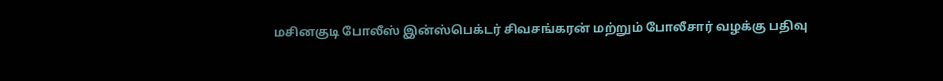மசினகுடி போலீஸ் இன்ஸ்பெக்டர் சிவசங்கரன் மற்றும் போலீசார் வழக்கு பதிவு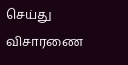செய்து விசாரணை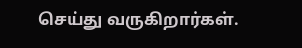செய்து வருகிறார்கள்.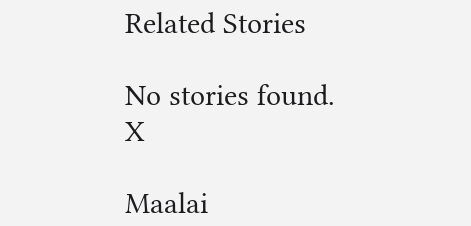Related Stories

No stories found.
X

Maalai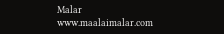Malar
www.maalaimalar.com